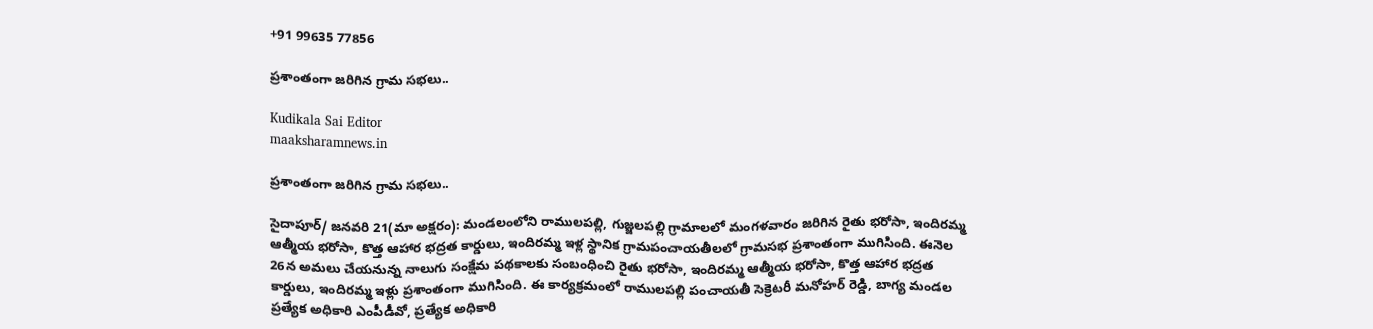+91 99635 77856

ప్రశాంతంగా జరిగిన గ్రామ సభలు..

Kudikala Sai Editor
maaksharamnews.in

ప్రశాంతంగా జరిగిన గ్రామ సభలు..

సైదాపూర్/ జనవరి 21(మా అక్షరం): మండలంలోని రాములపల్లి, గుజ్జలపల్లి గ్రామాలలో మంగళవారం జరిగిన రైతు భరోసా, ఇందిరమ్మ ఆత్మీయ భరోసా, కొత్త ఆహార భద్రత కార్డులు, ఇందిరమ్మ ఇళ్ల స్థానిక గ్రామపంచాయతీలలో గ్రామసభ ప్రశాంతంగా ముగిసింది. ఈనెల 26న అమలు చేయనున్న నాలుగు సంక్షేమ పథకాలకు సంబంధించి రైతు భరోసా, ఇందిరమ్మ ఆత్మీయ భరోసా, కొత్త ఆహార భద్రత కార్డులు, ఇందిరమ్మ ఇళ్లు ప్రశాంతంగా ముగిసింది. ఈ కార్యక్రమంలో రాములపల్లి పంచాయతీ సెక్రెటరీ మనోహర్ రెడ్డి, బాగ్య మండల ప్రత్యేక అధికారి ఎంపీడీవో, ప్రత్యేక అధికారి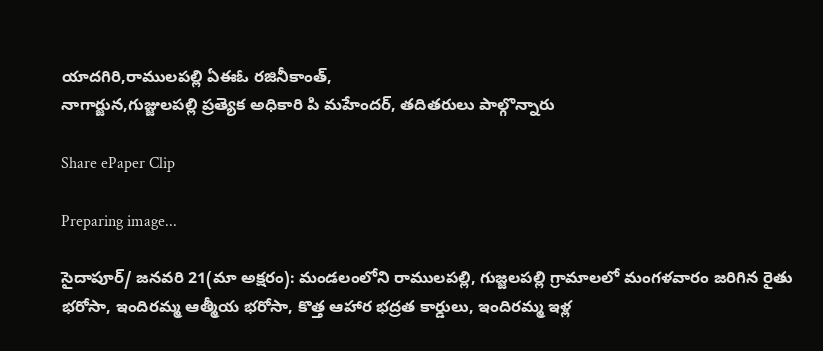యాదగిరి,రాములపల్లి ఏఈఓ రజినీకాంత్,
నాగార్జున,గుజ్జులపల్లి ప్రత్యెక అధికారి పి మహేందర్, తదితరులు పాల్గొన్నారు

Share ePaper Clip

Preparing image...

సైదాపూర్/ జనవరి 21(మా అక్షరం): మండలంలోని రాములపల్లి, గుజ్జలపల్లి గ్రామాలలో మంగళవారం జరిగిన రైతు భరోసా, ఇందిరమ్మ ఆత్మీయ భరోసా, కొత్త ఆహార భద్రత కార్డులు, ఇందిరమ్మ ఇళ్ల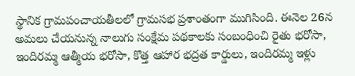స్థానిక గ్రామపంచాయతీలలో గ్రామసభ ప్రశాంతంగా ముగిసింది. ఈనెల 26న అమలు చేయనున్న నాలుగు సంక్షేమ పథకాలకు సంబంధించి రైతు భరోసా, ఇందిరమ్మ ఆత్మీయ భరోసా, కొత్త ఆహార భద్రత కార్డులు, ఇందిరమ్మ ఇళ్లు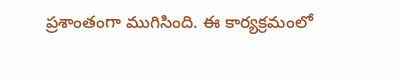ప్రశాంతంగా ముగిసింది. ఈ కార్యక్రమంలో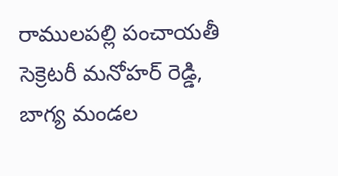రాములపల్లి పంచాయతీ సెక్రెటరీ మనోహర్ రెడ్డి, బాగ్య మండల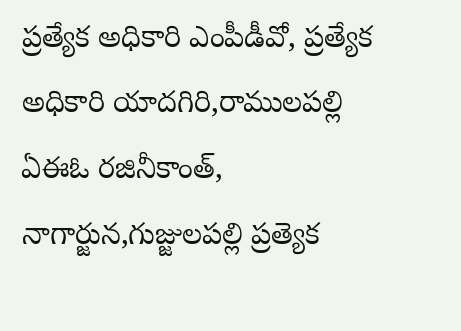ప్రత్యేక అధికారి ఎంపీడీవో, ప్రత్యేక అధికారి యాదగిరి,రాములపల్లి ఏఈఓ రజినీకాంత్,
నాగార్జున,గుజ్జులపల్లి ప్రత్యెక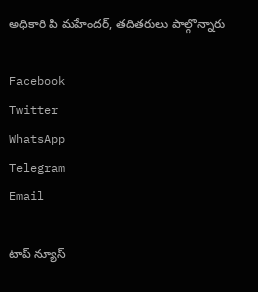అధికారి పి మహేందర్, తదితరులు పాల్గొన్నారు

Facebook
Twitter
WhatsApp
Telegram
Email

టాప్ న్యూస్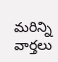మరిన్ని వార్తలు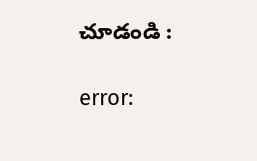చూడండి :

error: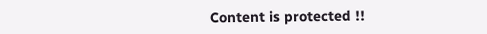Content is protected !!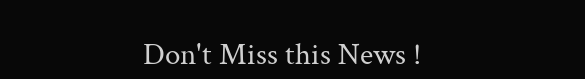Don't Miss this News !